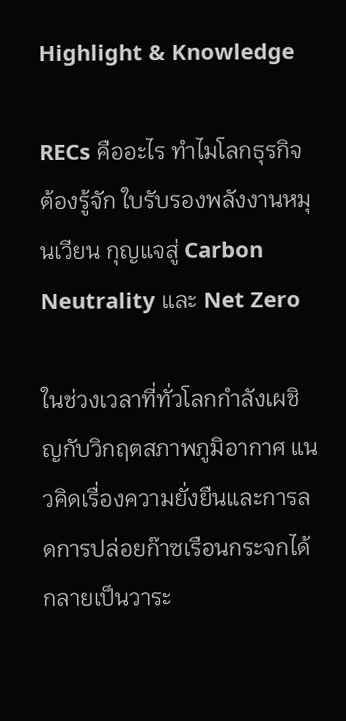Highlight & Knowledge

RECs คืออะไร ทำไมโลกธุรกิจต้องรู้จัก ใบรับรองพลังงานหมุนเวียน กุญแจสู่ Carbon Neutrality และ Net Zero

ในช่วงเวลาที่ทั่วโลกกำลังเผชิญกับวิกฤตสภาพภูมิอากาศ แนวคิดเรื่องความยั่งยืนและการลดการปล่อยก๊าซเรือนกระจกได้กลายเป็นวาระ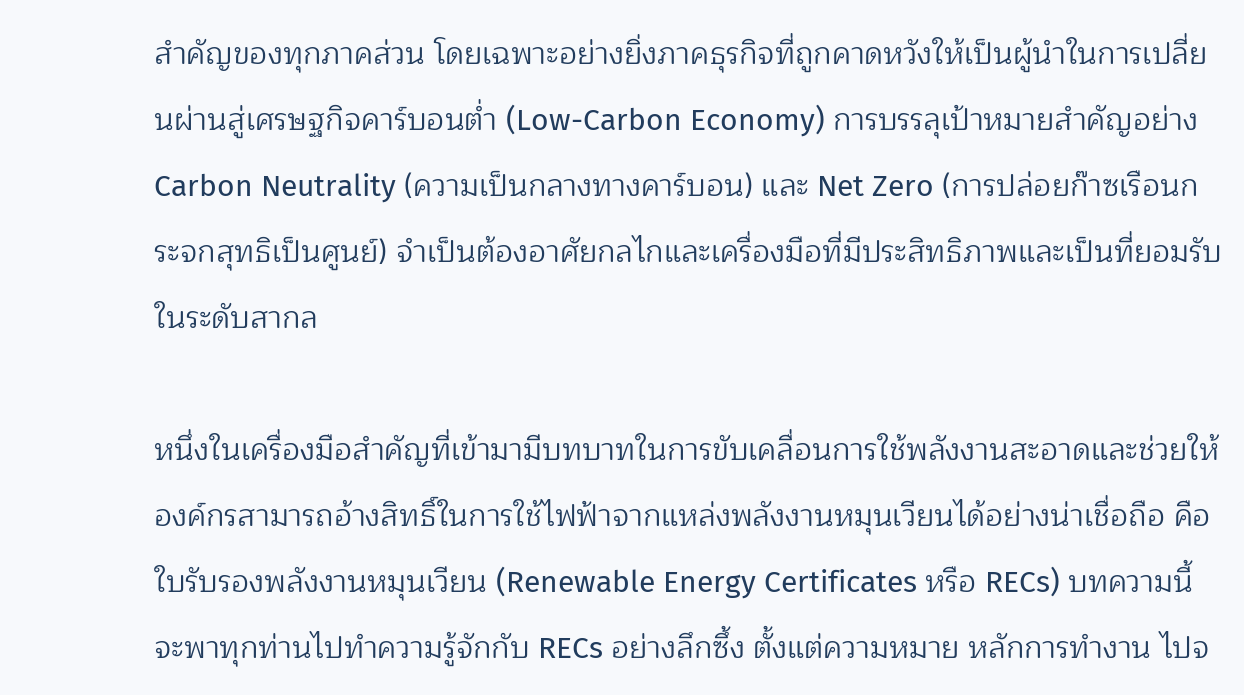สำคัญของทุกภาคส่วน โดยเฉพาะอย่างยิ่งภาคธุรกิจที่ถูกคาดหวังให้เป็นผู้นำในการเปลี่ยนผ่านสู่เศรษฐกิจคาร์บอนต่ำ (Low-Carbon Economy) การบรรลุเป้าหมายสำคัญอย่าง Carbon Neutrality (ความเป็นกลางทางคาร์บอน) และ Net Zero (การปล่อยก๊าซเรือนกระจกสุทธิเป็นศูนย์) จำเป็นต้องอาศัยกลไกและเครื่องมือที่มีประสิทธิภาพและเป็นที่ยอมรับในระดับสากล

หนึ่งในเครื่องมือสำคัญที่เข้ามามีบทบาทในการขับเคลื่อนการใช้พลังงานสะอาดและช่วยให้องค์กรสามารถอ้างสิทธิ์ในการใช้ไฟฟ้าจากแหล่งพลังงานหมุนเวียนได้อย่างน่าเชื่อถือ คือ ใบรับรองพลังงานหมุนเวียน (Renewable Energy Certificates หรือ RECs) บทความนี้จะพาทุกท่านไปทำความรู้จักกับ RECs อย่างลึกซึ้ง ตั้งแต่ความหมาย หลักการทำงาน ไปจ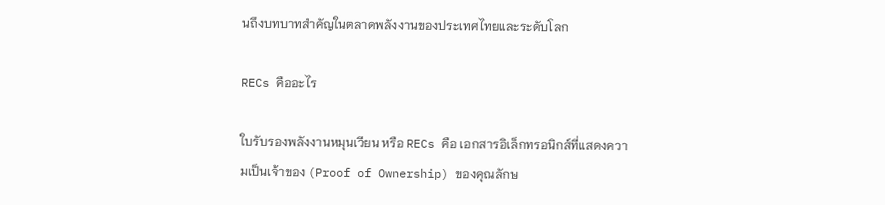นถึงบทบาทสำคัญในตลาดพลังงานของประเทศไทยและระดับโลก

RECs คืออะไร

ใบรับรองพลังงานหมุนเวียน หรือ RECs คือ เอกสารอิเล็กทรอนิกส์ที่แสดงความเป็นเจ้าของ (Proof of Ownership) ของคุณลักษ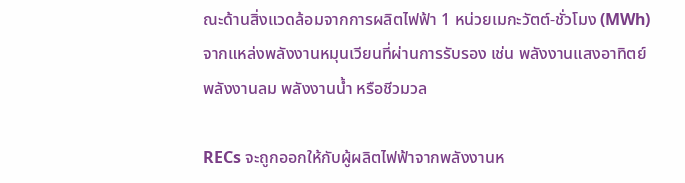ณะด้านสิ่งแวดล้อมจากการผลิตไฟฟ้า 1 หน่วยเมกะวัตต์-ชั่วโมง (MWh) จากแหล่งพลังงานหมุนเวียนที่ผ่านการรับรอง เช่น พลังงานแสงอาทิตย์ พลังงานลม พลังงานน้ำ หรือชีวมวล

RECs จะถูกออกให้กับผู้ผลิตไฟฟ้าจากพลังงานห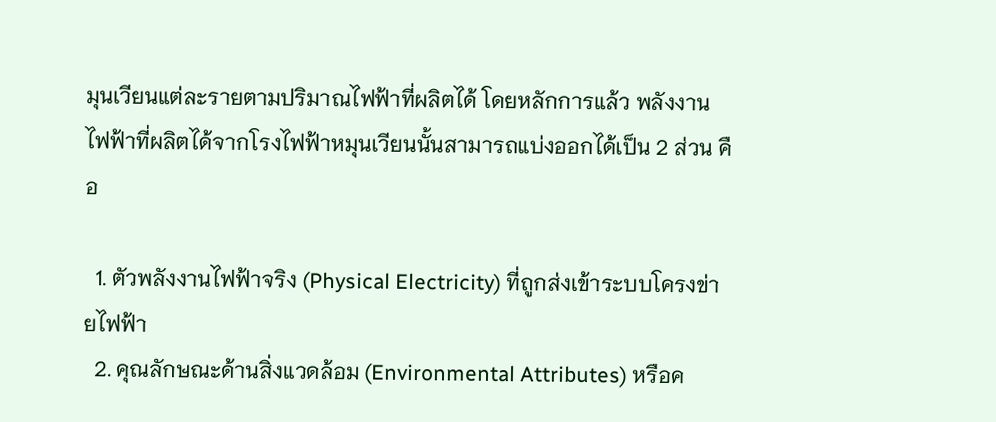มุนเวียนแต่ละรายตามปริมาณไฟฟ้าที่ผลิตได้ โดยหลักการแล้ว พลังงานไฟฟ้าที่ผลิตได้จากโรงไฟฟ้าหมุนเวียนนั้นสามารถแบ่งออกได้เป็น 2 ส่วน คือ

  1. ตัวพลังงานไฟฟ้าจริง (Physical Electricity) ที่ถูกส่งเข้าระบบโครงข่ายไฟฟ้า
  2. คุณลักษณะด้านสิ่งแวดล้อม (Environmental Attributes) หรือค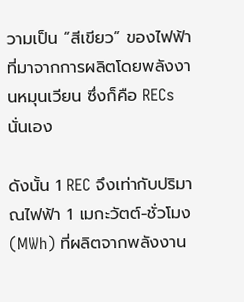วามเป็น “สีเขียว” ของไฟฟ้าที่มาจากการผลิตโดยพลังงานหมุนเวียน ซึ่งก็คือ RECs นั่นเอง

ดังนั้น 1 REC จึงเท่ากับปริมาณไฟฟ้า 1 เมกะวัตต์-ชั่วโมง (MWh) ที่ผลิตจากพลังงาน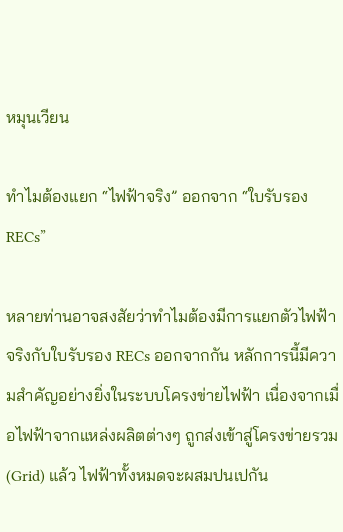หมุนเวียน

ทำไมต้องแยก “ไฟฟ้าจริง” ออกจาก “ใบรับรอง RECs”

หลายท่านอาจสงสัยว่าทำไมต้องมีการแยกตัวไฟฟ้าจริงกับใบรับรอง RECs ออกจากกัน หลักการนี้มีความสำคัญอย่างยิ่งในระบบโครงข่ายไฟฟ้า เนื่องจากเมื่อไฟฟ้าจากแหล่งผลิตต่างๆ ถูกส่งเข้าสู่โครงข่ายรวม (Grid) แล้ว ไฟฟ้าทั้งหมดจะผสมปนเปกัน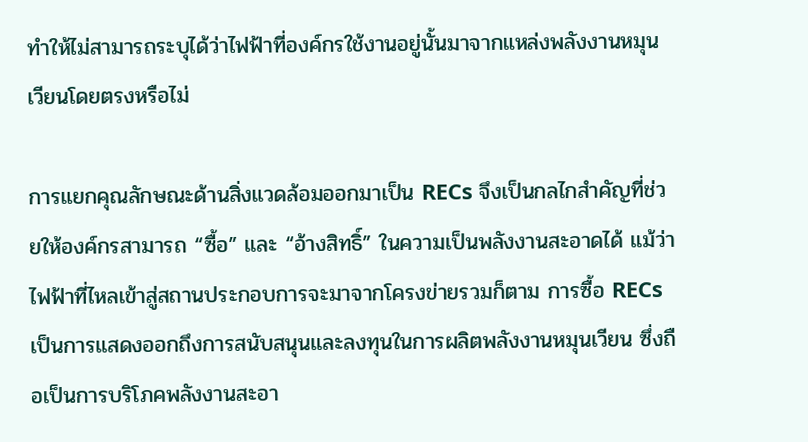ทำให้ไม่สามารถระบุได้ว่าไฟฟ้าที่องค์กรใช้งานอยู่นั้นมาจากแหล่งพลังงานหมุนเวียนโดยตรงหรือไม่

การแยกคุณลักษณะด้านสิ่งแวดล้อมออกมาเป็น RECs จึงเป็นกลไกสำคัญที่ช่วยให้องค์กรสามารถ “ซื้อ” และ “อ้างสิทธิ์” ในความเป็นพลังงานสะอาดได้ แม้ว่าไฟฟ้าที่ไหลเข้าสู่สถานประกอบการจะมาจากโครงข่ายรวมก็ตาม การซื้อ RECs เป็นการแสดงออกถึงการสนับสนุนและลงทุนในการผลิตพลังงานหมุนเวียน ซึ่งถือเป็นการบริโภคพลังงานสะอา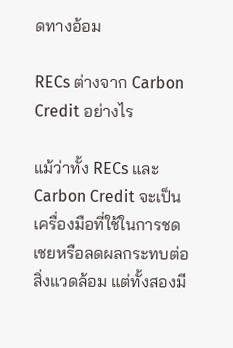ดทางอ้อม

RECs ต่างจาก Carbon Credit อย่างไร

แม้ว่าทั้ง RECs และ Carbon Credit จะเป็นเครื่องมือที่ใช้ในการชดเชยหรือลดผลกระทบต่อสิ่งแวดล้อม แต่ทั้งสองมี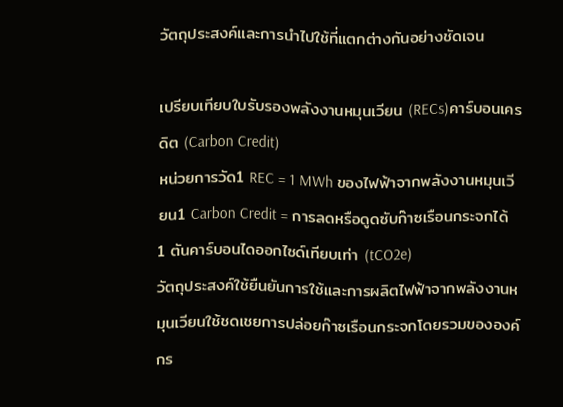วัตถุประสงค์และการนำไปใช้ที่แตกต่างกันอย่างชัดเจน

เปรียบเทียบใบรับรองพลังงานหมุนเวียน (RECs)คาร์บอนเครดิต (Carbon Credit)
หน่วยการวัด1 REC = 1 MWh ของไฟฟ้าจากพลังงานหมุนเวียน1 Carbon Credit = การลดหรือดูดซับก๊าซเรือนกระจกได้ 1 ตันคาร์บอนไดออกไซด์เทียบเท่า (tCO2e)
วัตถุประสงค์ใช้ยืนยันการใช้และการผลิตไฟฟ้าจากพลังงานหมุนเวียนใช้ชดเชยการปล่อยก๊าซเรือนกระจกโดยรวมขององค์กร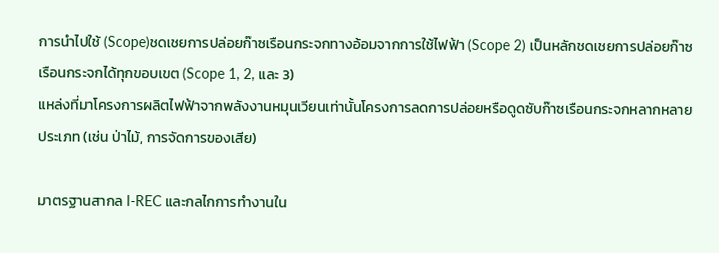การนำไปใช้ (Scope)ชดเชยการปล่อยก๊าซเรือนกระจกทางอ้อมจากการใช้ไฟฟ้า (Scope 2) เป็นหลักชดเชยการปล่อยก๊าซเรือนกระจกได้ทุกขอบเขต (Scope 1, 2, และ 3)
แหล่งที่มาโครงการผลิตไฟฟ้าจากพลังงานหมุนเวียนเท่านั้นโครงการลดการปล่อยหรือดูดซับก๊าซเรือนกระจกหลากหลายประเภท (เช่น ป่าไม้, การจัดการของเสีย)

มาตรฐานสากล I-REC และกลไกการทำงานใน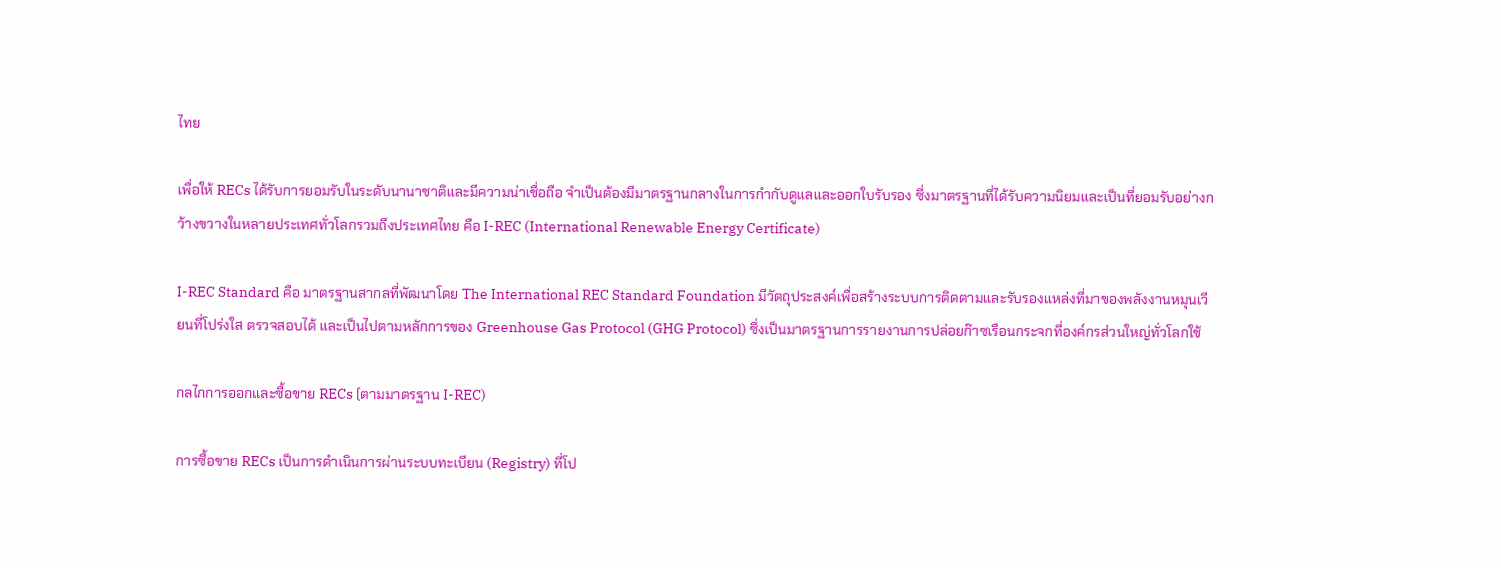ไทย

เพื่อให้ RECs ได้รับการยอมรับในระดับนานาชาติและมีความน่าเชื่อถือ จำเป็นต้องมีมาตรฐานกลางในการกำกับดูแลและออกใบรับรอง ซึ่งมาตรฐานที่ได้รับความนิยมและเป็นที่ยอมรับอย่างกว้างขวางในหลายประเทศทั่วโลกรวมถึงประเทศไทย คือ I-REC (International Renewable Energy Certificate)

I-REC Standard คือ มาตรฐานสากลที่พัฒนาโดย The International REC Standard Foundation มีวัตถุประสงค์เพื่อสร้างระบบการติดตามและรับรองแหล่งที่มาของพลังงานหมุนเวียนที่โปร่งใส ตรวจสอบได้ และเป็นไปตามหลักการของ Greenhouse Gas Protocol (GHG Protocol) ซึ่งเป็นมาตรฐานการรายงานการปล่อยก๊าซเรือนกระจกที่องค์กรส่วนใหญ่ทั่วโลกใช้

กลไกการออกและซื้อขาย RECs (ตามมาตรฐาน I-REC)

การซื้อขาย RECs เป็นการดำเนินการผ่านระบบทะเบียน (Registry) ที่โป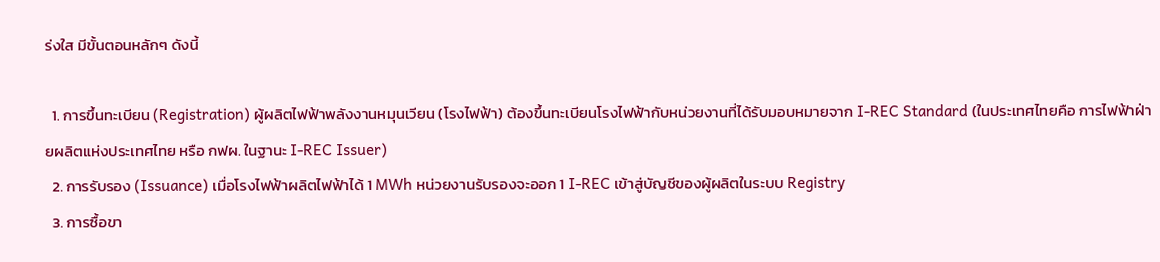ร่งใส มีขั้นตอนหลักๆ ดังนี้

  1. การขึ้นทะเบียน (Registration) ผู้ผลิตไฟฟ้าพลังงานหมุนเวียน (โรงไฟฟ้า) ต้องขึ้นทะเบียนโรงไฟฟ้ากับหน่วยงานที่ได้รับมอบหมายจาก I-REC Standard (ในประเทศไทยคือ การไฟฟ้าฝ่ายผลิตแห่งประเทศไทย หรือ กฟผ. ในฐานะ I-REC Issuer)
  2. การรับรอง (Issuance) เมื่อโรงไฟฟ้าผลิตไฟฟ้าได้ 1 MWh หน่วยงานรับรองจะออก 1 I-REC เข้าสู่บัญชีของผู้ผลิตในระบบ Registry
  3. การซื้อขา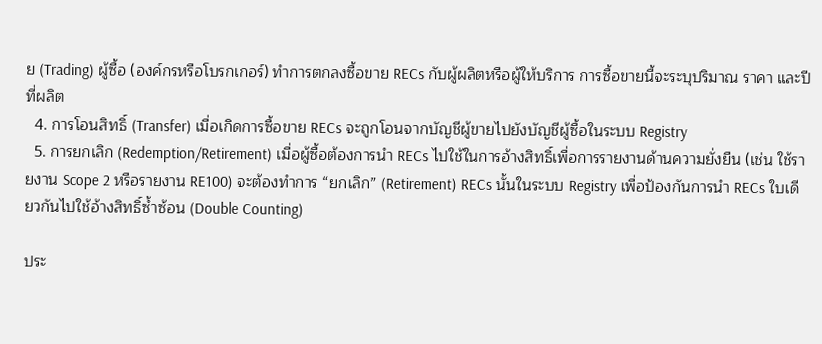ย (Trading) ผู้ซื้อ (องค์กรหรือโบรกเกอร์) ทำการตกลงซื้อขาย RECs กับผู้ผลิตหรือผู้ให้บริการ การซื้อขายนี้จะระบุปริมาณ ราคา และปีที่ผลิต
  4. การโอนสิทธิ์ (Transfer) เมื่อเกิดการซื้อขาย RECs จะถูกโอนจากบัญชีผู้ขายไปยังบัญชีผู้ซื้อในระบบ Registry
  5. การยกเลิก (Redemption/Retirement) เมื่อผู้ซื้อต้องการนำ RECs ไปใช้ในการอ้างสิทธิ์เพื่อการรายงานด้านความยั่งยืน (เช่น ใช้รายงาน Scope 2 หรือรายงาน RE100) จะต้องทำการ “ยกเลิก” (Retirement) RECs นั้นในระบบ Registry เพื่อป้องกันการนำ RECs ใบเดียวกันไปใช้อ้างสิทธิ์ซ้ำซ้อน (Double Counting)

ประ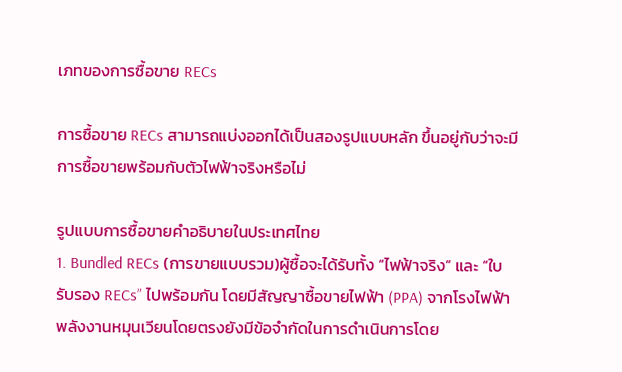เภทของการซื้อขาย RECs

การซื้อขาย RECs สามารถแบ่งออกได้เป็นสองรูปแบบหลัก ขึ้นอยู่กับว่าจะมีการซื้อขายพร้อมกับตัวไฟฟ้าจริงหรือไม่

รูปแบบการซื้อขายคำอธิบายในประเทศไทย
1. Bundled RECs (การขายแบบรวม)ผู้ซื้อจะได้รับทั้ง “ไฟฟ้าจริง” และ “ใบรับรอง RECs” ไปพร้อมกัน โดยมีสัญญาซื้อขายไฟฟ้า (PPA) จากโรงไฟฟ้าพลังงานหมุนเวียนโดยตรงยังมีข้อจำกัดในการดำเนินการโดย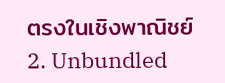ตรงในเชิงพาณิชย์
2. Unbundled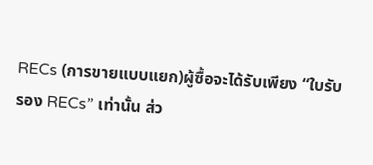RECs (การขายแบบแยก)ผู้ซื้อจะได้รับเพียง “ใบรับรอง RECs” เท่านั้น ส่ว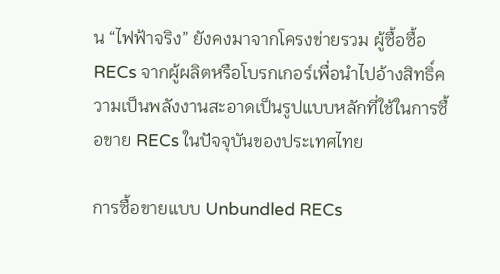น “ไฟฟ้าจริง” ยังคงมาจากโครงข่ายรวม ผู้ซื้อซื้อ RECs จากผู้ผลิตหรือโบรกเกอร์เพื่อนำไปอ้างสิทธิ์ความเป็นพลังงานสะอาดเป็นรูปแบบหลักที่ใช้ในการซื้อขาย RECs ในปัจจุบันของประเทศไทย

การซื้อขายแบบ Unbundled RECs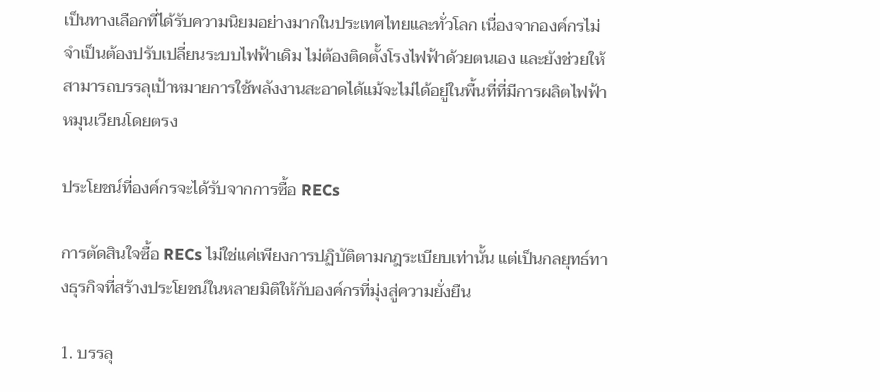เป็นทางเลือกที่ได้รับความนิยมอย่างมากในประเทศไทยและทั่วโลก เนื่องจากองค์กรไม่จำเป็นต้องปรับเปลี่ยนระบบไฟฟ้าเดิม ไม่ต้องติดตั้งโรงไฟฟ้าด้วยตนเอง และยังช่วยให้สามารถบรรลุเป้าหมายการใช้พลังงานสะอาดได้แม้จะไม่ได้อยู่ในพื้นที่ที่มีการผลิตไฟฟ้าหมุนเวียนโดยตรง

ประโยชน์ที่องค์กรจะได้รับจากการซื้อ RECs

การตัดสินใจซื้อ RECs ไม่ใช่แค่เพียงการปฏิบัติตามกฎระเบียบเท่านั้น แต่เป็นกลยุทธ์ทางธุรกิจที่สร้างประโยชน์ในหลายมิติให้กับองค์กรที่มุ่งสู่ความยั่งยืน

1. บรรลุ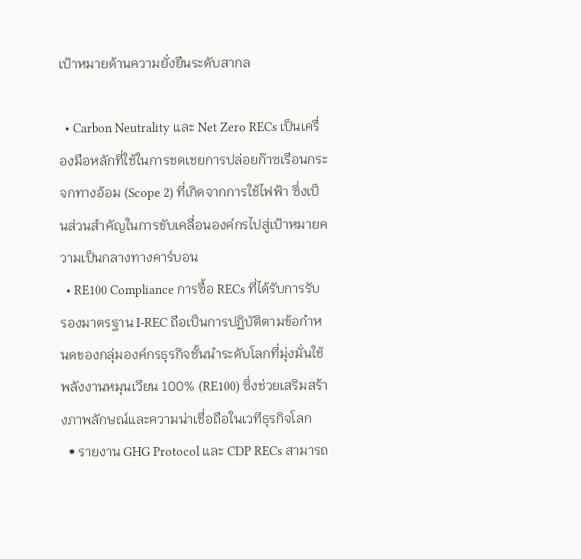เป้าหมายด้านความยั่งยืนระดับสากล

  • Carbon Neutrality และ Net Zero RECs เป็นเครื่องมือหลักที่ใช้ในการชดเชยการปล่อยก๊าซเรือนกระจกทางอ้อม (Scope 2) ที่เกิดจากการใช้ไฟฟ้า ซึ่งเป็นส่วนสำคัญในการขับเคลื่อนองค์กรไปสู่เป้าหมายความเป็นกลางทางคาร์บอน
  • RE100 Compliance การซื้อ RECs ที่ได้รับการรับรองมาตรฐาน I-REC ถือเป็นการปฏิบัติตามข้อกำหนดของกลุ่มองค์กรธุรกิจชั้นนำระดับโลกที่มุ่งมั่นใช้พลังงานหมุนเวียน 100% (RE100) ซึ่งช่วยเสริมสร้างภาพลักษณ์และความน่าเชื่อถือในเวทีธุรกิจโลก
  • รายงาน GHG Protocol และ CDP RECs สามารถ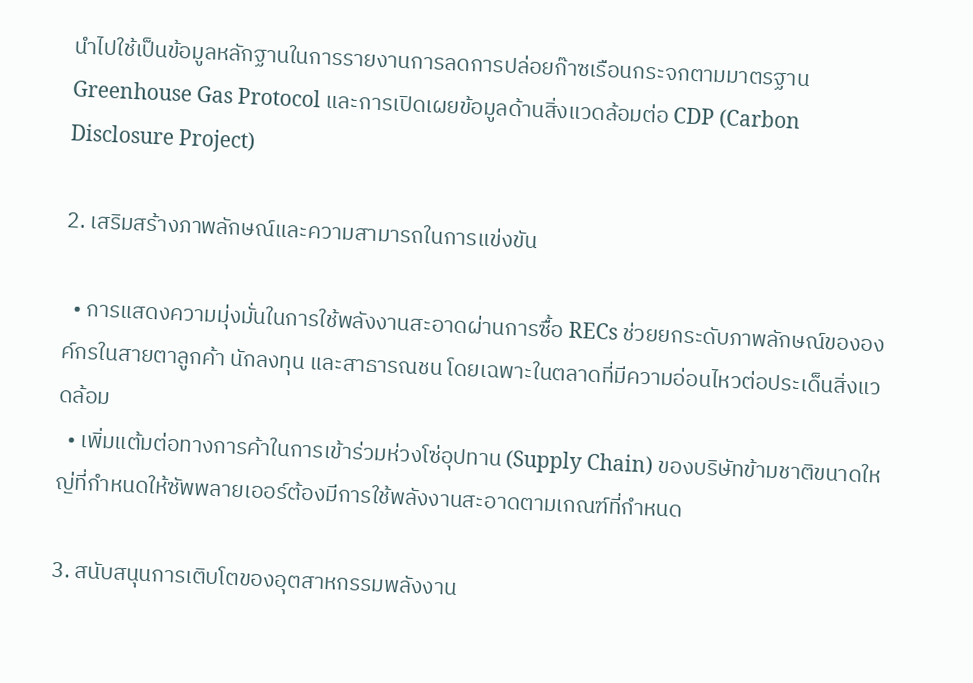นำไปใช้เป็นข้อมูลหลักฐานในการรายงานการลดการปล่อยก๊าซเรือนกระจกตามมาตรฐาน Greenhouse Gas Protocol และการเปิดเผยข้อมูลด้านสิ่งแวดล้อมต่อ CDP (Carbon Disclosure Project)

2. เสริมสร้างภาพลักษณ์และความสามารถในการแข่งขัน

  • การแสดงความมุ่งมั่นในการใช้พลังงานสะอาดผ่านการซื้อ RECs ช่วยยกระดับภาพลักษณ์ขององค์กรในสายตาลูกค้า นักลงทุน และสาธารณชน โดยเฉพาะในตลาดที่มีความอ่อนไหวต่อประเด็นสิ่งแวดล้อม
  • เพิ่มแต้มต่อทางการค้าในการเข้าร่วมห่วงโซ่อุปทาน (Supply Chain) ของบริษัทข้ามชาติขนาดใหญ่ที่กำหนดให้ซัพพลายเออร์ต้องมีการใช้พลังงานสะอาดตามเกณฑ์ที่กำหนด

3. สนับสนุนการเติบโตของอุตสาหกรรมพลังงาน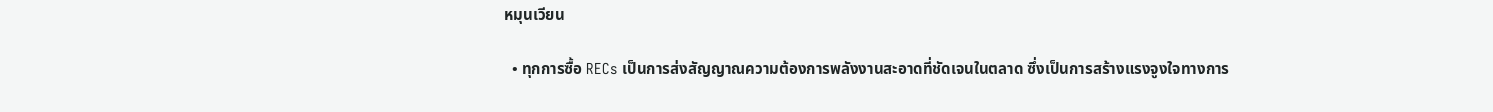หมุนเวียน

  • ทุกการซื้อ RECs เป็นการส่งสัญญาณความต้องการพลังงานสะอาดที่ชัดเจนในตลาด ซึ่งเป็นการสร้างแรงจูงใจทางการ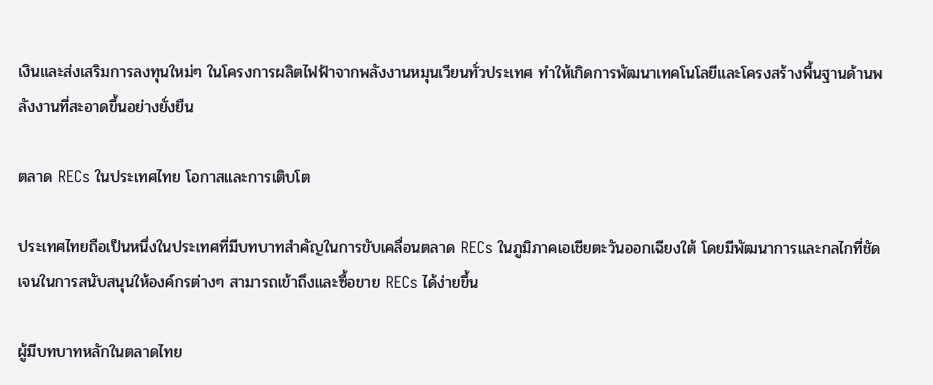เงินและส่งเสริมการลงทุนใหม่ๆ ในโครงการผลิตไฟฟ้าจากพลังงานหมุนเวียนทั่วประเทศ ทำให้เกิดการพัฒนาเทคโนโลยีและโครงสร้างพื้นฐานด้านพลังงานที่สะอาดขึ้นอย่างยั่งยืน

ตลาด RECs ในประเทศไทย โอกาสและการเติบโต

ประเทศไทยถือเป็นหนึ่งในประเทศที่มีบทบาทสำคัญในการขับเคลื่อนตลาด RECs ในภูมิภาคเอเชียตะวันออกเฉียงใต้ โดยมีพัฒนาการและกลไกที่ชัดเจนในการสนับสนุนให้องค์กรต่างๆ สามารถเข้าถึงและซื้อขาย RECs ได้ง่ายขึ้น

ผู้มีบทบาทหลักในตลาดไทย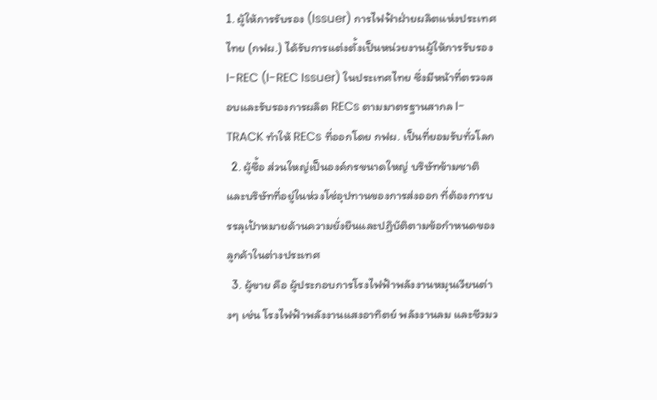1. ผู้ให้การรับรอง (Issuer) การไฟฟ้าฝ่ายผลิตแห่งประเทศไทย (กฟผ.) ได้รับการแต่งตั้งเป็นหน่วยงานผู้ให้การรับรอง I-REC (I-REC Issuer) ในประเทศไทย ซึ่งมีหน้าที่ตรวจสอบและรับรองการผลิต RECs ตามมาตรฐานสากล I-TRACK ทำให้ RECs ที่ออกโดย กฟผ. เป็นที่ยอมรับทั่วโลก
  2. ผู้ซื้อ ส่วนใหญ่เป็นองค์กรขนาดใหญ่ บริษัทข้ามชาติ และบริษัทที่อยู่ในห่วงโซ่อุปทานของการส่งออก ที่ต้องการบรรลุเป้าหมายด้านความยั่งยืนและปฏิบัติตามข้อกำหนดของลูกค้าในต่างประเทศ
  3. ผู้ขาย คือ ผู้ประกอบการโรงไฟฟ้าพลังงานหมุนเวียนต่างๆ เช่น โรงไฟฟ้าพลังงานแสงอาทิตย์ พลังงานลม และชีวมว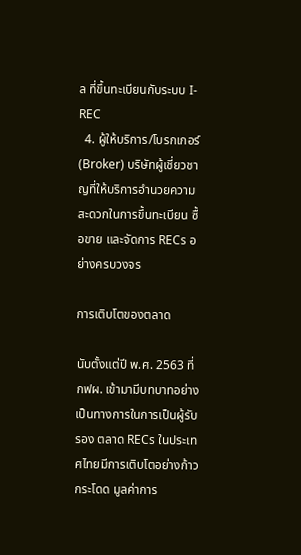ล ที่ขึ้นทะเบียนกับระบบ I-REC
  4. ผู้ให้บริการ/โบรกเกอร์ (Broker) บริษัทผู้เชี่ยวชาญที่ให้บริการอำนวยความสะดวกในการขึ้นทะเบียน ซื้อขาย และจัดการ RECs อย่างครบวงจร

การเติบโตของตลาด

นับตั้งแต่ปี พ.ศ. 2563 ที่ กฟผ. เข้ามามีบทบาทอย่างเป็นทางการในการเป็นผู้รับรอง ตลาด RECs ในประเทศไทยมีการเติบโตอย่างก้าวกระโดด มูลค่าการ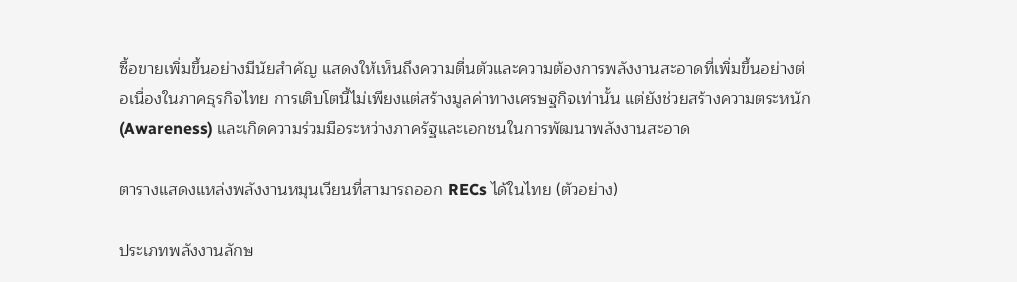ซื้อขายเพิ่มขึ้นอย่างมีนัยสำคัญ แสดงให้เห็นถึงความตื่นตัวและความต้องการพลังงานสะอาดที่เพิ่มขึ้นอย่างต่อเนื่องในภาคธุรกิจไทย การเติบโตนี้ไม่เพียงแต่สร้างมูลค่าทางเศรษฐกิจเท่านั้น แต่ยังช่วยสร้างความตระหนัก (Awareness) และเกิดความร่วมมือระหว่างภาครัฐและเอกชนในการพัฒนาพลังงานสะอาด

ตารางแสดงแหล่งพลังงานหมุนเวียนที่สามารถออก RECs ได้ในไทย (ตัวอย่าง)

ประเภทพลังงานลักษ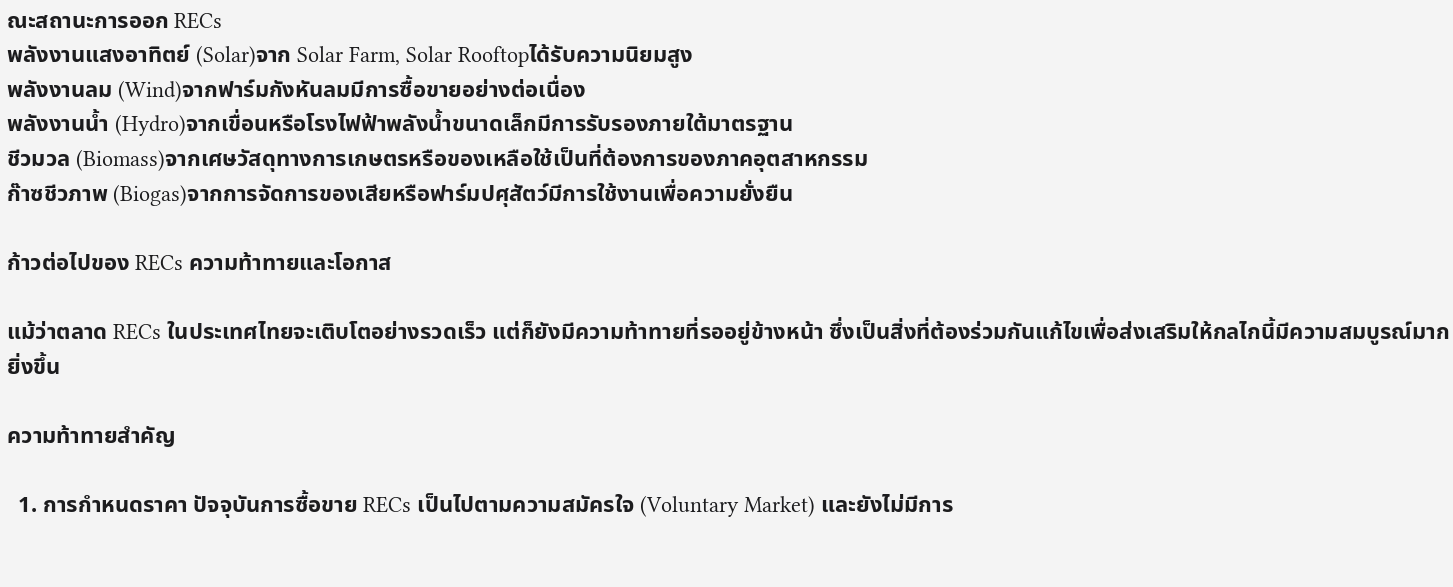ณะสถานะการออก RECs
พลังงานแสงอาทิตย์ (Solar)จาก Solar Farm, Solar Rooftopได้รับความนิยมสูง
พลังงานลม (Wind)จากฟาร์มกังหันลมมีการซื้อขายอย่างต่อเนื่อง
พลังงานน้ำ (Hydro)จากเขื่อนหรือโรงไฟฟ้าพลังน้ำขนาดเล็กมีการรับรองภายใต้มาตรฐาน
ชีวมวล (Biomass)จากเศษวัสดุทางการเกษตรหรือของเหลือใช้เป็นที่ต้องการของภาคอุตสาหกรรม
ก๊าซชีวภาพ (Biogas)จากการจัดการของเสียหรือฟาร์มปศุสัตว์มีการใช้งานเพื่อความยั่งยืน

ก้าวต่อไปของ RECs ความท้าทายและโอกาส

แม้ว่าตลาด RECs ในประเทศไทยจะเติบโตอย่างรวดเร็ว แต่ก็ยังมีความท้าทายที่รออยู่ข้างหน้า ซึ่งเป็นสิ่งที่ต้องร่วมกันแก้ไขเพื่อส่งเสริมให้กลไกนี้มีความสมบูรณ์มากยิ่งขึ้น

ความท้าทายสำคัญ

  1. การกำหนดราคา ปัจจุบันการซื้อขาย RECs เป็นไปตามความสมัครใจ (Voluntary Market) และยังไม่มีการ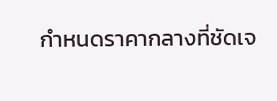กำหนดราคากลางที่ชัดเจ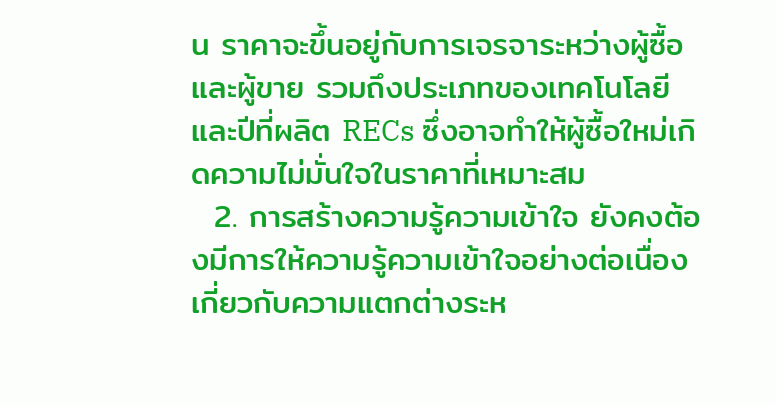น ราคาจะขึ้นอยู่กับการเจรจาระหว่างผู้ซื้อและผู้ขาย รวมถึงประเภทของเทคโนโลยีและปีที่ผลิต RECs ซึ่งอาจทำให้ผู้ซื้อใหม่เกิดความไม่มั่นใจในราคาที่เหมาะสม
  2. การสร้างความรู้ความเข้าใจ ยังคงต้องมีการให้ความรู้ความเข้าใจอย่างต่อเนื่องเกี่ยวกับความแตกต่างระห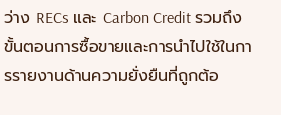ว่าง RECs และ Carbon Credit รวมถึงขั้นตอนการซื้อขายและการนำไปใช้ในการรายงานด้านความยั่งยืนที่ถูกต้อ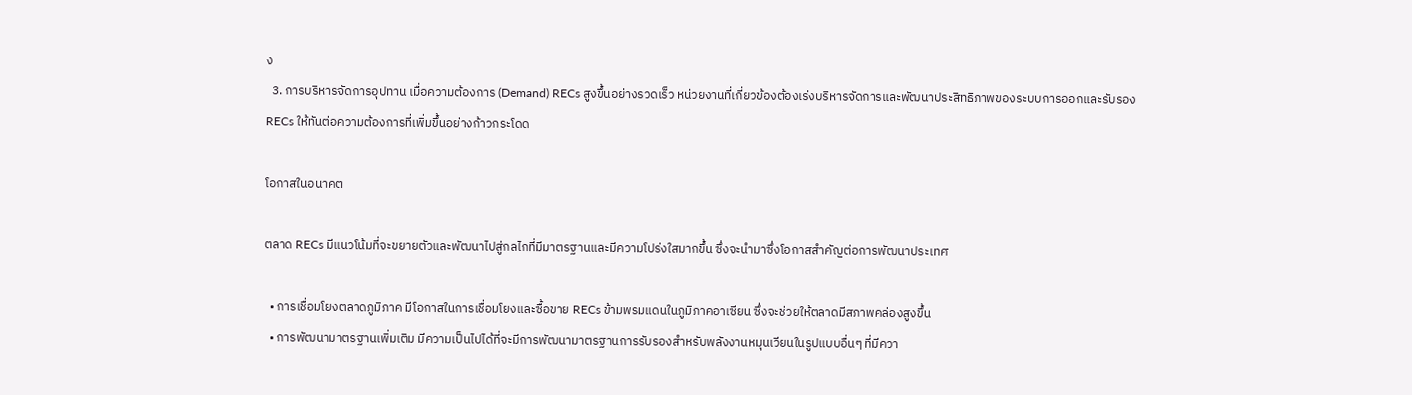ง
  3. การบริหารจัดการอุปทาน เมื่อความต้องการ (Demand) RECs สูงขึ้นอย่างรวดเร็ว หน่วยงานที่เกี่ยวข้องต้องเร่งบริหารจัดการและพัฒนาประสิทธิภาพของระบบการออกและรับรอง RECs ให้ทันต่อความต้องการที่เพิ่มขึ้นอย่างก้าวกระโดด

โอกาสในอนาคต

ตลาด RECs มีแนวโน้มที่จะขยายตัวและพัฒนาไปสู่กลไกที่มีมาตรฐานและมีความโปร่งใสมากขึ้น ซึ่งจะนำมาซึ่งโอกาสสำคัญต่อการพัฒนาประเทศ

  • การเชื่อมโยงตลาดภูมิภาค มีโอกาสในการเชื่อมโยงและซื้อขาย RECs ข้ามพรมแดนในภูมิภาคอาเซียน ซึ่งจะช่วยให้ตลาดมีสภาพคล่องสูงขึ้น
  • การพัฒนามาตรฐานเพิ่มเติม มีความเป็นไปได้ที่จะมีการพัฒนามาตรฐานการรับรองสำหรับพลังงานหมุนเวียนในรูปแบบอื่นๆ ที่มีควา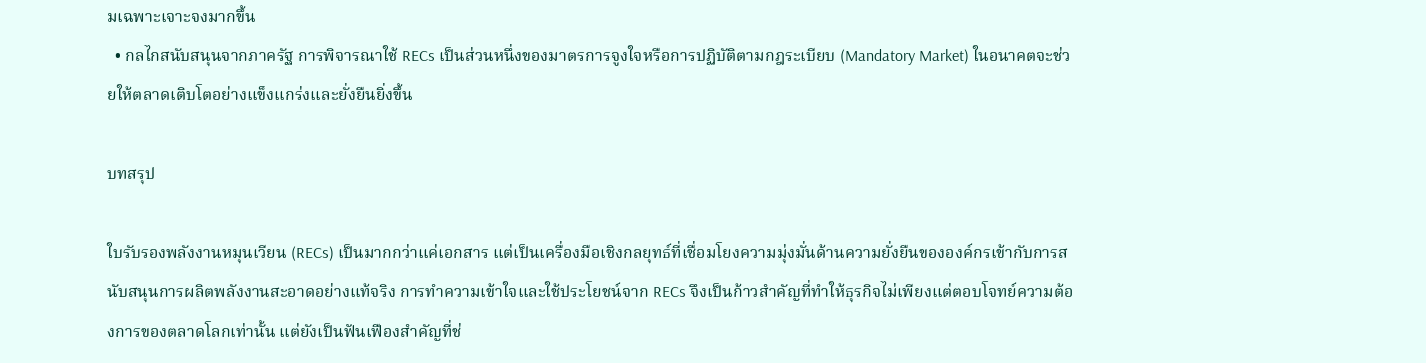มเฉพาะเจาะจงมากขึ้น
  • กลไกสนับสนุนจากภาครัฐ การพิจารณาใช้ RECs เป็นส่วนหนึ่งของมาตรการจูงใจหรือการปฏิบัติตามกฎระเบียบ (Mandatory Market) ในอนาคตจะช่วยให้ตลาดเติบโตอย่างแข็งแกร่งและยั่งยืนยิ่งขึ้น

บทสรุป

ใบรับรองพลังงานหมุนเวียน (RECs) เป็นมากกว่าแค่เอกสาร แต่เป็นเครื่องมือเชิงกลยุทธ์ที่เชื่อมโยงความมุ่งมั่นด้านความยั่งยืนขององค์กรเข้ากับการสนับสนุนการผลิตพลังงานสะอาดอย่างแท้จริง การทำความเข้าใจและใช้ประโยชน์จาก RECs จึงเป็นก้าวสำคัญที่ทำให้ธุรกิจไม่เพียงแต่ตอบโจทย์ความต้องการของตลาดโลกเท่านั้น แต่ยังเป็นฟันเฟืองสำคัญที่ช่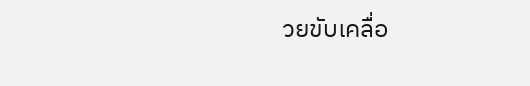วยขับเคลื่อ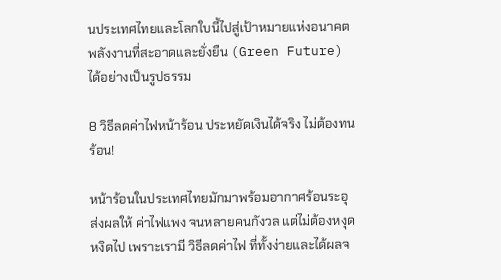นประเทศไทยและโลกใบนี้ไปสู่เป้าหมายแห่งอนาคตพลังงานที่สะอาดและยั่งยืน (Green Future) ได้อย่างเป็นรูปธรรม

8 วิธีลดค่าไฟหน้าร้อน ประหยัดเงินได้จริง ไม่ต้องทนร้อน!

หน้าร้อนในประเทศไทยมักมาพร้อมอากาศร้อนระอุ ส่งผลให้ ค่าไฟแพง จนหลายคนกังวล แต่ไม่ต้องหงุดหงิดไป เพราะเรามี วิธีลดค่าไฟ ที่ทั้งง่ายและได้ผลจ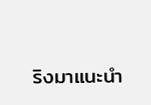ริงมาแนะนำ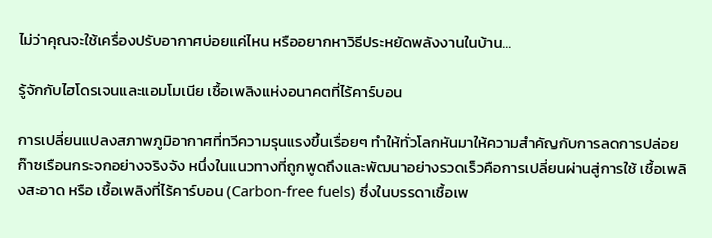ไม่ว่าคุณจะใช้เครื่องปรับอากาศบ่อยแค่ไหน หรืออยากหาวิธีประหยัดพลังงานในบ้าน…

รู้จักกับไฮโดรเจนและแอมโมเนีย เชื้อเพลิงแห่งอนาคตที่ไร้คาร์บอน

การเปลี่ยนแปลงสภาพภูมิอากาศที่ทวีความรุนแรงขึ้นเรื่อยๆ ทำให้ทั่วโลกหันมาให้ความสำคัญกับการลดการปล่อยก๊าซเรือนกระจกอย่างจริงจัง หนึ่งในแนวทางที่ถูกพูดถึงและพัฒนาอย่างรวดเร็วคือการเปลี่ยนผ่านสู่การใช้ เชื้อเพลิงสะอาด หรือ เชื้อเพลิงที่ไร้คาร์บอน (Carbon-free fuels) ซึ่งในบรรดาเชื้อเพ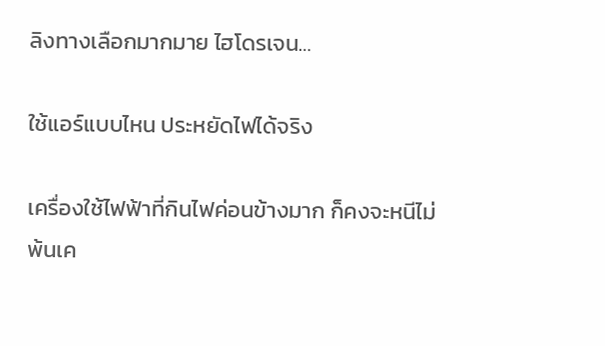ลิงทางเลือกมากมาย ไฮโดรเจน…

ใช้แอร์แบบไหน ประหยัดไฟได้จริง

เครื่องใช้ไฟฟ้าที่กินไฟค่อนข้างมาก ก็คงจะหนีไม่พ้นเค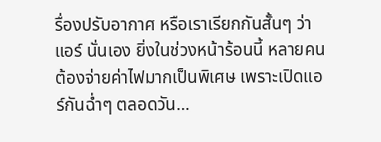รื่องปรับอากาศ หรือเราเรียกกันสั้นๆ ว่า แอร์ นั่นเอง ยิ่งในช่วงหน้าร้อนนี้ หลายคนต้องจ่ายค่าไฟมากเป็นพิเศษ เพราะเปิดแอร์กันฉ่ำๆ ตลอดวัน…